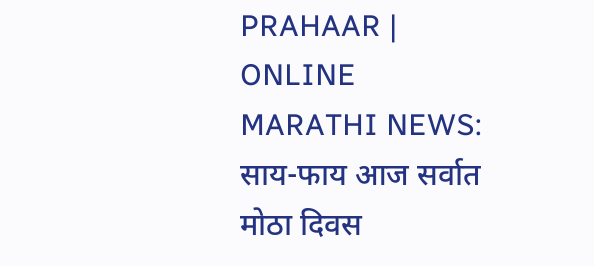PRAHAAR | ONLINE MARATHI NEWS: साय-फाय आज सर्वात मोठा दिवस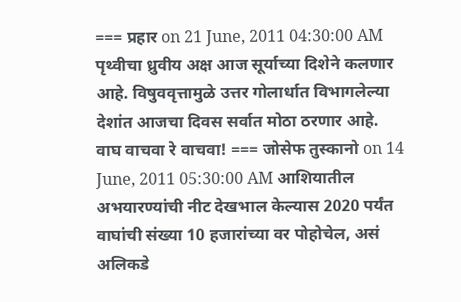=== प्रहार on 21 June, 2011 04:30:00 AM पृथ्वीचा ध्रुवीय अक्ष आज सूर्याच्या दिशेने कलणार आहे. विषुववृत्तामुळे उत्तर गोलार्धात विभागलेल्या देशांत आजचा दिवस सर्वात मोठा ठरणार आहे. वाघ वाचवा रे वाचवा! === जोसेफ तुस्कानो on 14 June, 2011 05:30:00 AM आशियातील अभयारण्यांची नीट देखभाल केल्यास 2020 पर्यंत वाघांची संख्या 10 हजारांच्या वर पोहोचेल, असं अलिकडे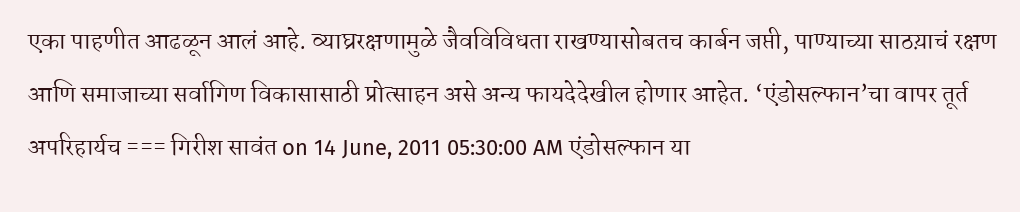एका पाहणीत आढळून आलं आहे. व्याघ्ररक्षणामुळे जैवविविधता राखण्यासोबतच कार्बन जप्ती, पाण्याच्या साठय़ाचं रक्षण आणि समाजाच्या सर्वागिण विकासासाठी प्रोत्साहन असे अन्य फायदेदेखील होणार आहेत. ‘एंडोसल्फान’चा वापर तूर्त अपरिहार्यच === गिरीश सावंत on 14 June, 2011 05:30:00 AM एंडोसल्फान या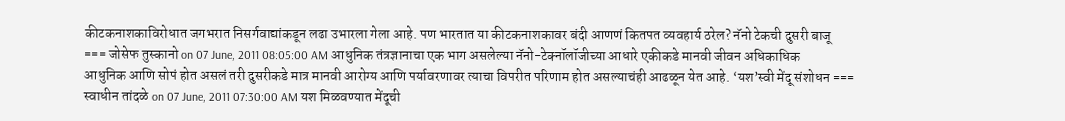कीटकनाशकाविरोधात जगभरात निसर्गवाद्यांकडून लढा उभारला गेला आहे. पण भारतात या कीटकनाशकावर बंदी आणणं कितपत व्यवहार्य ठरेल? नॅनो टेकची दुसरी बाजू === जोसेफ तुस्कानो on 07 June, 2011 08:05:00 AM आधुनिक तंत्रज्ञानाचा एक भाग असलेल्या नॅनो-टेक्नॉलॉजीच्या आधारे एकीकडे मानवी जीवन अधिकाधिक आधुनिक आणि सोपं होत असलं तरी दुसरीकडे मात्र मानवी आरोग्य आणि पर्यावरणावर त्याचा विपरीत परिणाम होत असल्याचंही आढळून येत आहे. ‘यश’स्वी मेंदू संशोधन === स्वाधीन तांदळे on 07 June, 2011 07:30:00 AM यश मिळवण्यात मेंदूची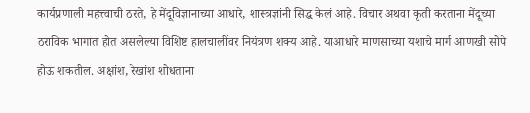कार्यप्रणाली महत्त्वाची ठरते, हे मेंदूविज्ञानाच्या आधारे, शास्त्रज्ञांनी सिद्ध केलं आहे. विचार अथवा कृती करताना मेंदूच्या ठराविक भागात होत असलेल्या विशिष्ट हालचालींवर नियंत्रण शक्य आहे. याआधारे माणसाच्या यशाचे मार्ग आणखी सोपे होऊ शकतील. अक्षांश, रेखांश शोधताना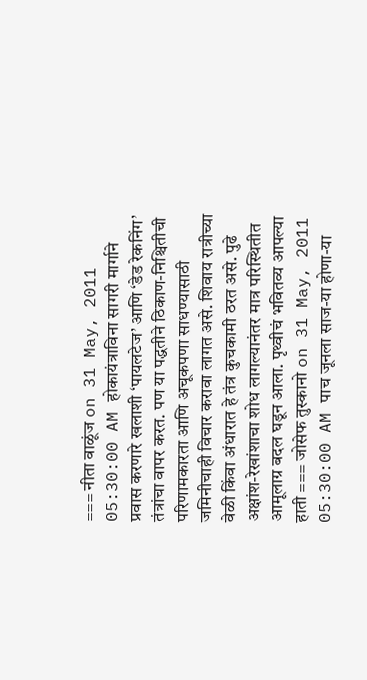=== नीता वाळूंज on 31 May, 2011 05:30:00 AM होकायंत्राविना सागरी मार्गाने प्रवास करणारे खलाशी ‘पायलटेज’ आणि ‘डेड रेकनिंग’ तंत्रांचा वापर करत. पण या पद्धतीने ठिकाण-निश्चितीची परिणामकारता आणि अचूकपणा साधण्यासाठी जमिनीचाही विचार करावा लागत असे. शिवाय रात्रीच्या वेळी किंवा अंधारात हे तंत्र कुचकामी ठरत असे. पुढे अक्षांश-रेखांशाचा शोध लागल्यानंतर मात्र परिस्थितीत आमूलाग्र बदल घडून आला. पृथ्वीचं भवितव्य आपल्या हाती === जोसेफ तुस्कानो on 31 May, 2011 05:30:00 AM पाच जूनला साज-या होणा-या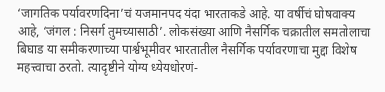‘जागतिक पर्यावरणदिना’चं यजमानपद यंदा भारताकडे आहे. या वर्षीचं घोषवाक्य आहे, ‘जंगल : निसर्ग तुमच्यासाठी’. लोकसंख्या आणि नैसर्गिक चक्रातील समतोलाचा बिघाड या समीकरणाच्या पार्श्वभूमीवर भारतातील नैसर्गिक पर्यावरणाचा मुद्दा विशेष महत्त्वाचा ठरतो. त्यादृष्टीने योग्य ध्येयधोरणं-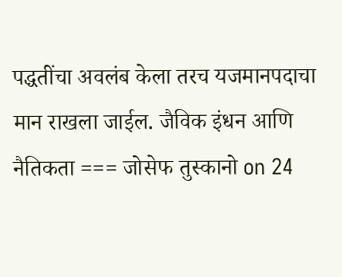पद्धतींचा अवलंब केला तरच यजमानपदाचा मान राखला जाईल. जैविक इंधन आणि नैतिकता === जोसेफ तुस्कानो on 24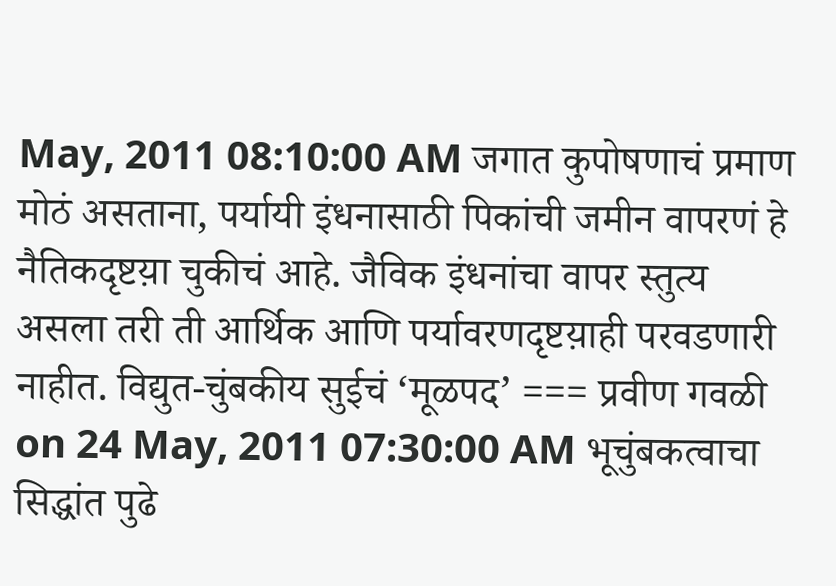May, 2011 08:10:00 AM जगात कुपोषणाचं प्रमाण मोठं असताना, पर्यायी इंधनासाठी पिकांची जमीन वापरणं हे नैतिकदृष्टय़ा चुकीचं आहे. जैविक इंधनांचा वापर स्तुत्य असला तरी ती आर्थिक आणि पर्यावरणदृष्टय़ाही परवडणारी नाहीत. विद्युत-चुंबकीय सुईचं ‘मूळपद’ === प्रवीण गवळी on 24 May, 2011 07:30:00 AM भूचुंबकत्वाचा सिद्धांत पुढे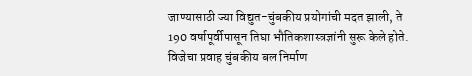जाण्यासाठी ज्या विद्युत-चुंबकीय प्रयोगांची मदत झाली, ते 190 वर्षापूर्वीपासून तिघा भौतिकशास्त्रज्ञांनी सुरू केले होते. विजेचा प्रवाह चुंबकीय बल निर्माण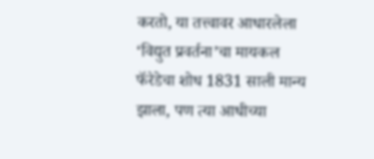करतो, या तत्त्वावर आधारलेला ‘विद्युत प्रवर्तना’चा मायकल फॅरेडेचा शोध 1831 साली मान्य झाला, पण त्या आधीच्या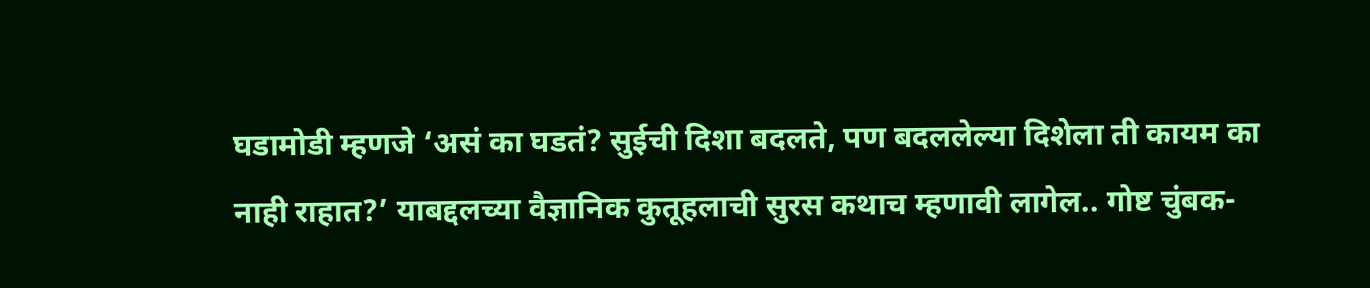घडामोडी म्हणजे ‘असं का घडतं? सुईची दिशा बदलते, पण बदललेल्या दिशेला ती कायम का नाही राहात?’ याबद्दलच्या वैज्ञानिक कुतूहलाची सुरस कथाच म्हणावी लागेल.. गोष्ट चुंबक-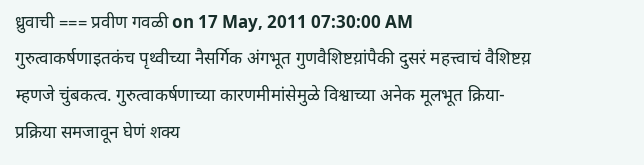ध्रुवाची === प्रवीण गवळी on 17 May, 2011 07:30:00 AM गुरुत्वाकर्षणाइतकंच पृथ्वीच्या नैसर्गिक अंगभूत गुणवैशिष्टय़ांपैकी दुसरं महत्त्वाचं वैशिष्टय़ म्हणजे चुंबकत्व. गुरुत्वाकर्षणाच्या कारणमीमांसेमुळे विश्वाच्या अनेक मूलभूत क्रिया-प्रक्रिया समजावून घेणं शक्य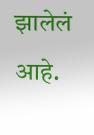झालेलं आहे.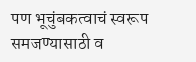पण भूचुंबकत्वाचं स्वरूप समजण्यासाठी व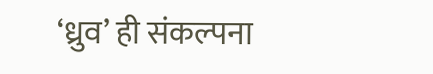‘ध्रुव’ ही संकल्पना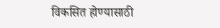विकसित होण्यासाठी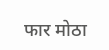फार मोठा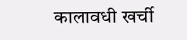कालावधी खर्ची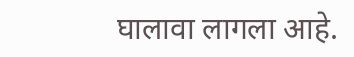घालावा लागला आहे.